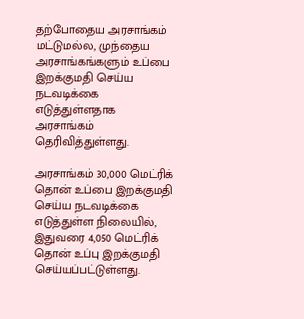தற்போதைய அரசாங்கம் மட்டுமல்ல, முந்தைய அரசாங்கங்களும் உப்பை இறக்குமதி செய்ய நடவடிக்கை எடுத்துள்ளதாக அரசாங்கம் தெரிவித்துள்ளது.

அரசாங்கம் 30,000 மெட்ரிக் தொன் உப்பை இறக்குமதி செய்ய நடவடிக்கை எடுத்துள்ள நிலையில், இதுவரை 4,050 மெட்ரிக் தொன் உப்பு இறக்குமதி செய்யப்பட்டுள்ளது.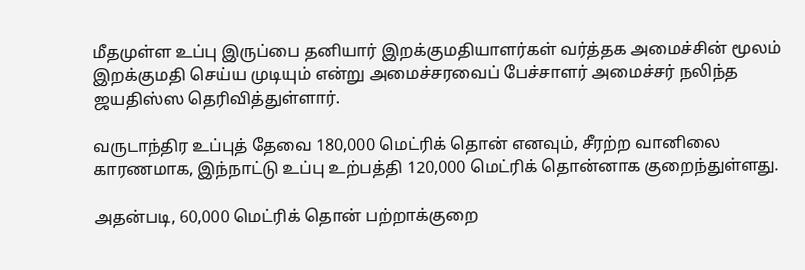மீதமுள்ள உப்பு இருப்பை தனியார் இறக்குமதியாளர்கள் வர்த்தக அமைச்சின் மூலம் இறக்குமதி செய்ய முடியும் என்று அமைச்சரவைப் பேச்சாளர் அமைச்சர் நலிந்த ஜயதிஸ்ஸ தெரிவித்துள்ளார்.

வருடாந்திர உப்புத் தேவை 180,000 மெட்ரிக் தொன் எனவும், சீரற்ற வானிலை காரணமாக, இந்நாட்டு உப்பு உற்பத்தி 120,000 மெட்ரிக் தொன்னாக குறைந்துள்ளது.

அதன்படி, 60,000 மெட்ரிக் தொன் பற்றாக்குறை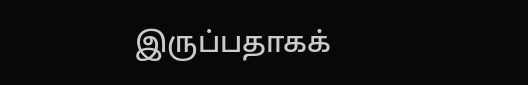இருப்பதாகக்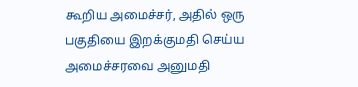கூறிய அமைச்சர், அதில் ஒரு பகுதியை இறக்குமதி செய்ய அமைச்சரவை அனுமதி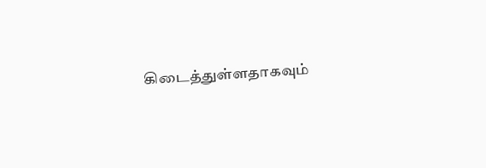கிடைத்துள்ளதாகவும்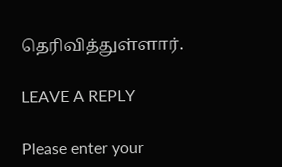தெரிவித்துள்ளார்.

LEAVE A REPLY

Please enter your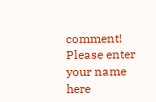comment!
Please enter your name here